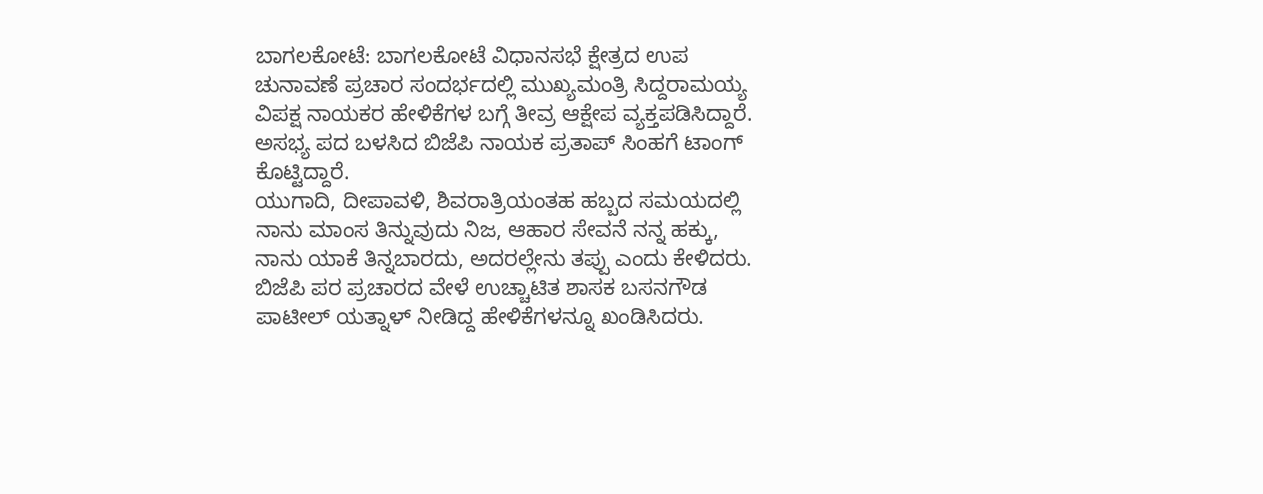ಬಾಗಲಕೋಟೆ: ಬಾಗಲಕೋಟೆ ವಿಧಾನಸಭೆ ಕ್ಷೇತ್ರದ ಉಪ ಚುನಾವಣೆ ಪ್ರಚಾರ ಸಂದರ್ಭದಲ್ಲಿ ಮುಖ್ಯಮಂತ್ರಿ ಸಿದ್ದರಾಮಯ್ಯ ವಿಪಕ್ಷ ನಾಯಕರ ಹೇಳಿಕೆಗಳ ಬಗ್ಗೆ ತೀವ್ರ ಆಕ್ಷೇಪ ವ್ಯಕ್ತಪಡಿಸಿದ್ದಾರೆ. ಅಸಭ್ಯ ಪದ ಬಳಸಿದ ಬಿಜೆಪಿ ನಾಯಕ ಪ್ರತಾಪ್ ಸಿಂಹಗೆ ಟಾಂಗ್ ಕೊಟ್ಟಿದ್ದಾರೆ.
ಯುಗಾದಿ, ದೀಪಾವಳಿ, ಶಿವರಾತ್ರಿಯಂತಹ ಹಬ್ಬದ ಸಮಯದಲ್ಲಿ ನಾನು ಮಾಂಸ ತಿನ್ನುವುದು ನಿಜ, ಆಹಾರ ಸೇವನೆ ನನ್ನ ಹಕ್ಕು, ನಾನು ಯಾಕೆ ತಿನ್ನಬಾರದು, ಅದರಲ್ಲೇನು ತಪ್ಪು ಎಂದು ಕೇಳಿದರು. ಬಿಜೆಪಿ ಪರ ಪ್ರಚಾರದ ವೇಳೆ ಉಚ್ಚಾಟಿತ ಶಾಸಕ ಬಸನಗೌಡ ಪಾಟೀಲ್ ಯತ್ನಾಳ್ ನೀಡಿದ್ದ ಹೇಳಿಕೆಗಳನ್ನೂ ಖಂಡಿಸಿದರು.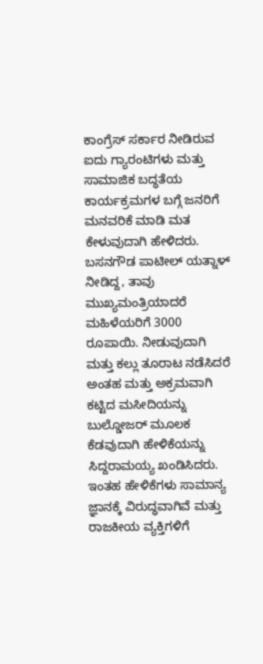ಕಾಂಗ್ರೆಸ್ ಸರ್ಕಾರ ನೀಡಿರುವ ಐದು ಗ್ಯಾರಂಟಿಗಳು ಮತ್ತು ಸಾಮಾಜಿಕ ಬದ್ಧತೆಯ ಕಾರ್ಯಕ್ರಮಗಳ ಬಗ್ಗೆ ಜನರಿಗೆ ಮನವರಿಕೆ ಮಾಡಿ ಮತ ಕೇಳುವುದಾಗಿ ಹೇಳಿದರು.
ಬಸನಗೌಡ ಪಾಟೀಲ್ ಯತ್ನಾಳ್ ನೀಡಿದ್ದ, ತಾವು ಮುಖ್ಯಮಂತ್ರಿಯಾದರೆ ಮಹಿಳೆಯರಿಗೆ 3000 ರೂಪಾಯಿ. ನೀಡುವುದಾಗಿ ಮತ್ತು ಕಲ್ಲು ತೂರಾಟ ನಡೆಸಿದರೆ ಅಂತಹ ಮತ್ತು ಅಕ್ರಮವಾಗಿ ಕಟ್ಟಿದ ಮಸೀದಿಯನ್ನು ಬುಲ್ಡೋಜರ್ ಮೂಲಕ ಕೆಡವುದಾಗಿ ಹೇಳಿಕೆಯನ್ನು ಸಿದ್ದರಾಮಯ್ಯ ಖಂಡಿಸಿದರು.
ಇಂತಹ ಹೇಳಿಕೆಗಳು ಸಾಮಾನ್ಯ ಜ್ಞಾನಕ್ಕೆ ವಿರುದ್ಧವಾಗಿವೆ ಮತ್ತು ರಾಜಕೀಯ ವ್ಯಕ್ತಿಗಳಿಗೆ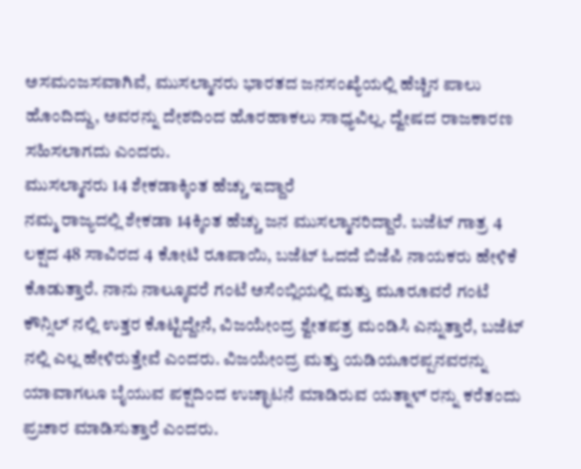ಅಸಮಂಜಸವಾಗಿವೆ, ಮುಸಲ್ಮಾನರು ಭಾರತದ ಜನಸಂಖ್ಯೆಯಲ್ಲಿ ಹೆಚ್ಚಿನ ಪಾಲು ಹೊಂದಿದ್ದು, ಅವರನ್ನು ದೇಶದಿಂದ ಹೊರಹಾಕಲು ಸಾಧ್ಯವಿಲ್ಲ. ದ್ವೇಷದ ರಾಜಕಾರಣ ಸಹಿಸಲಾಗದು ಎಂದರು.
ಮುಸಲ್ಮಾನರು 14 ಶೇಕಡಾಕ್ಕಿಂತ ಹೆಚ್ಚು ಇದ್ದಾರೆ
ನಮ್ಮ ರಾಜ್ಯದಲ್ಲಿ ಶೇಕಡಾ 14ಕ್ಕಿಂತ ಹೆಚ್ಚು ಜನ ಮುಸಲ್ಮಾನರಿದ್ದಾರೆ. ಬಜೆಟ್ ಗಾತ್ರ 4 ಲಕ್ಷದ 48 ಸಾವಿರದ 4 ಕೋಟಿ ರೂಪಾಯಿ, ಬಜೆಟ್ ಓದದೆ ಬಿಜೆಪಿ ನಾಯಕರು ಹೇಳಿಕೆ ಕೊಡುತ್ತಾರೆ. ನಾನು ನಾಲ್ಕೂವರೆ ಗಂಟೆ ಅಸೆಂಬ್ಲಿಯಲ್ಲಿ ಮತ್ತು ಮೂರೂವರೆ ಗಂಟೆ ಕೌನ್ಸಿಲ್ ನಲ್ಲಿ ಉತ್ತರ ಕೊಟ್ಟಿದ್ದೇನೆ, ವಿಜಯೇಂದ್ರ ಶ್ವೇತಪತ್ರ ಮಂಡಿಸಿ ಎನ್ನುತ್ತಾರೆ, ಬಜೆಟ್ ನಲ್ಲಿ ಎಲ್ಲ ಹೇಳಿರುತ್ತೇವೆ ಎಂದರು. ವಿಜಯೇಂದ್ರ ಮತ್ತು ಯಡಿಯೂರಪ್ಪನವರನ್ನು ಯಾವಾಗಲೂ ಬೈಯುವ ಪಕ್ಷದಿಂದ ಉಚ್ಛಾಟನೆ ಮಾಡಿರುವ ಯತ್ನಾಳ್ ರನ್ನು ಕರೆತಂದು ಪ್ರಚಾರ ಮಾಡಿಸುತ್ತಾರೆ ಎಂದರು.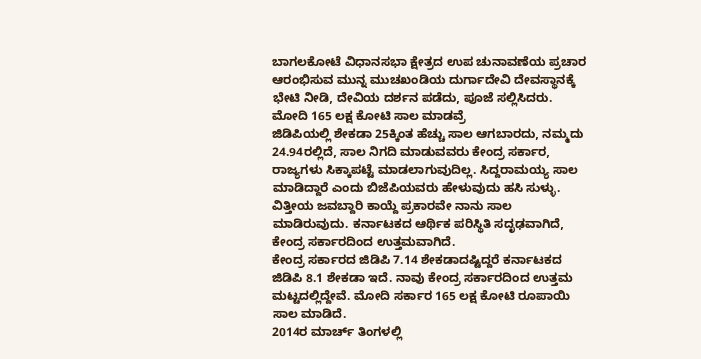ಬಾಗಲಕೋಟೆ ವಿಧಾನಸಭಾ ಕ್ಷೇತ್ರದ ಉಪ ಚುನಾವಣೆಯ ಪ್ರಚಾರ ಆರಂಭಿಸುವ ಮುನ್ನ ಮುಚಖಂಡಿಯ ದುರ್ಗಾದೇವಿ ದೇವಸ್ಥಾನಕ್ಕೆ ಭೇಟಿ ನೀಡಿ, ದೇವಿಯ ದರ್ಶನ ಪಡೆದು, ಪೂಜೆ ಸಲ್ಲಿಸಿದರು.
ಮೋದಿ 165 ಲಕ್ಷ ಕೋಟಿ ಸಾಲ ಮಾಡವ್ರೆ
ಜಿಡಿಪಿಯಲ್ಲಿ ಶೇಕಡಾ 25ಕ್ಕಿಂತ ಹೆಚ್ಚು ಸಾಲ ಆಗಬಾರದು, ನಮ್ಮದು 24.94ರಲ್ಲಿದೆ, ಸಾಲ ನಿಗದಿ ಮಾಡುವವರು ಕೇಂದ್ರ ಸರ್ಕಾರ, ರಾಜ್ಯಗಳು ಸಿಕ್ಕಾಪಟ್ಟೆ ಮಾಡಲಾಗುವುದಿಲ್ಲ. ಸಿದ್ದರಾಮಯ್ಯ ಸಾಲ ಮಾಡಿದ್ದಾರೆ ಎಂದು ಬಿಜೆಪಿಯವರು ಹೇಳುವುದು ಹಸಿ ಸುಳ್ಳು. ವಿತ್ತೀಯ ಜವಬ್ದಾರಿ ಕಾಯ್ದೆ ಪ್ರಕಾರವೇ ನಾನು ಸಾಲ ಮಾಡಿರುವುದು. ಕರ್ನಾಟಕದ ಆರ್ಥಿಕ ಪರಿಸ್ಥಿತಿ ಸದೃಢವಾಗಿದೆ, ಕೇಂದ್ರ ಸರ್ಕಾರದಿಂದ ಉತ್ತಮವಾಗಿದೆ.
ಕೇಂದ್ರ ಸರ್ಕಾರದ ಜಿಡಿಪಿ 7.14 ಶೇಕಡಾದಷ್ಟಿದ್ದರೆ ಕರ್ನಾಟಕದ ಜಿಡಿಪಿ 8.1 ಶೇಕಡಾ ಇದೆ. ನಾವು ಕೇಂದ್ರ ಸರ್ಕಾರದಿಂದ ಉತ್ತಮ ಮಟ್ಟದಲ್ಲಿದ್ದೇವೆ. ಮೋದಿ ಸರ್ಕಾರ 165 ಲಕ್ಷ ಕೋಟಿ ರೂಪಾಯಿ ಸಾಲ ಮಾಡಿದೆ.
2014ರ ಮಾರ್ಚ್ ತಿಂಗಳಲ್ಲಿ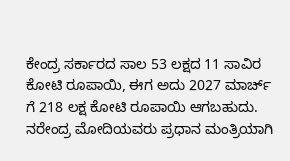ಕೇಂದ್ರ ಸರ್ಕಾರದ ಸಾಲ 53 ಲಕ್ಷದ 11 ಸಾವಿರ ಕೋಟಿ ರೂಪಾಯಿ, ಈಗ ಅದು 2027 ಮಾರ್ಚ್ ಗೆ 218 ಲಕ್ಷ ಕೋಟಿ ರೂಪಾಯಿ ಆಗಬಹುದು. ನರೇಂದ್ರ ಮೋದಿಯವರು ಪ್ರಧಾನ ಮಂತ್ರಿಯಾಗಿ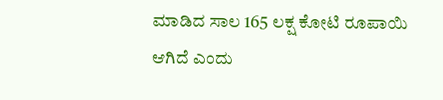ಮಾಡಿದ ಸಾಲ 165 ಲಕ್ಷ ಕೋಟಿ ರೂಪಾಯಿ ಆಗಿದೆ ಎಂದು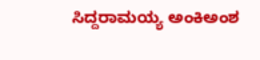ಸಿದ್ದರಾಮಯ್ಯ ಅಂಕಿಅಂಶ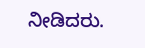ನೀಡಿದರು.